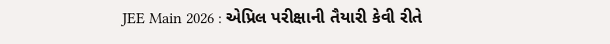JEE Main 2026 : એપ્રિલ પરીક્ષાની તૈયારી કેવી રીતે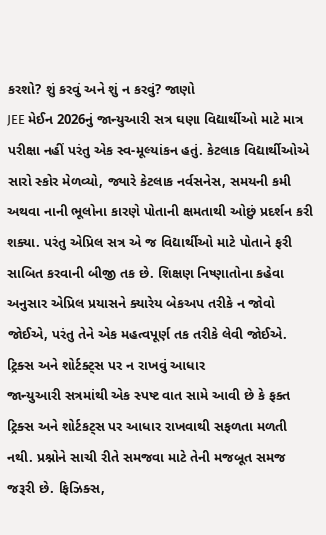કરશો? શું કરવું અને શું ન કરવું? જાણો
JEE મેઈન 2026નું જાન્યુઆરી સત્ર ઘણા વિદ્યાર્થીઓ માટે માત્ર પરીક્ષા નહીં પરંતુ એક સ્વ-મૂલ્યાંકન હતું. કેટલાક વિદ્યાર્થીઓએ સારો સ્કોર મેળવ્યો, જ્યારે કેટલાક નર્વસનેસ, સમયની કમી અથવા નાની ભૂલોના કારણે પોતાની ક્ષમતાથી ઓછું પ્રદર્શન કરી શક્યા. પરંતુ એપ્રિલ સત્ર એ જ વિદ્યાર્થીઓ માટે પોતાને ફરી સાબિત કરવાની બીજી તક છે. શિક્ષણ નિષ્ણાતોના કહેવા અનુસાર એપ્રિલ પ્રયાસને ક્યારેય બેકઅપ તરીકે ન જોવો જોઈએ, પરંતુ તેને એક મહત્વપૂર્ણ તક તરીકે લેવી જોઈએ.
ટ્રિક્સ અને શોર્ટક્ટ્સ પર ન રાખવું આધાર
જાન્યુઆરી સત્રમાંથી એક સ્પષ્ટ વાત સામે આવી છે કે ફક્ત ટ્રિક્સ અને શોર્ટકટ્સ પર આધાર રાખવાથી સફળતા મળતી નથી. પ્રશ્નોને સાચી રીતે સમજવા માટે તેની મજબૂત સમજ જરૂરી છે. ફિઝિક્સ,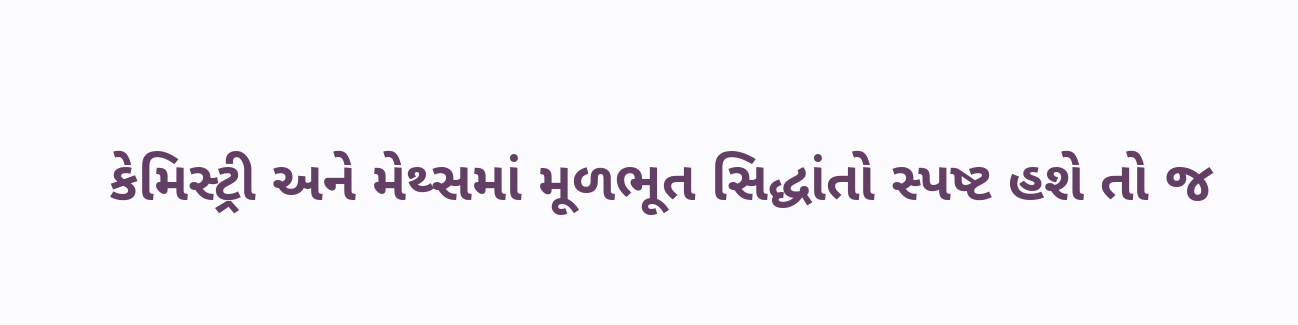કેમિસ્ટ્રી અને મેથ્સમાં મૂળભૂત સિદ્ધાંતો સ્પષ્ટ હશે તો જ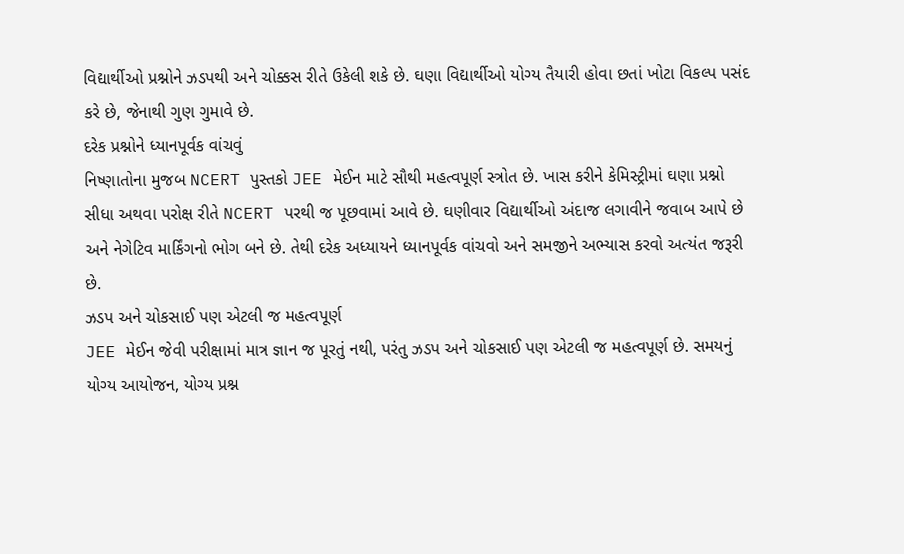વિદ્યાર્થીઓ પ્રશ્નોને ઝડપથી અને ચોક્કસ રીતે ઉકેલી શકે છે. ઘણા વિદ્યાર્થીઓ યોગ્ય તૈયારી હોવા છતાં ખોટા વિકલ્પ પસંદ કરે છે, જેનાથી ગુણ ગુમાવે છે.
દરેક પ્રશ્નોને ધ્યાનપૂર્વક વાંચવું
નિષ્ણાતોના મુજબ NCERT પુસ્તકો JEE મેઈન માટે સૌથી મહત્વપૂર્ણ સ્ત્રોત છે. ખાસ કરીને કેમિસ્ટ્રીમાં ઘણા પ્રશ્નો સીધા અથવા પરોક્ષ રીતે NCERT પરથી જ પૂછવામાં આવે છે. ઘણીવાર વિદ્યાર્થીઓ અંદાજ લગાવીને જવાબ આપે છે અને નેગેટિવ માર્કિંગનો ભોગ બને છે. તેથી દરેક અધ્યાયને ધ્યાનપૂર્વક વાંચવો અને સમજીને અભ્યાસ કરવો અત્યંત જરૂરી છે.
ઝડપ અને ચોકસાઈ પણ એટલી જ મહત્વપૂર્ણ
JEE મેઈન જેવી પરીક્ષામાં માત્ર જ્ઞાન જ પૂરતું નથી, પરંતુ ઝડપ અને ચોકસાઈ પણ એટલી જ મહત્વપૂર્ણ છે. સમયનું યોગ્ય આયોજન, યોગ્ય પ્રશ્ન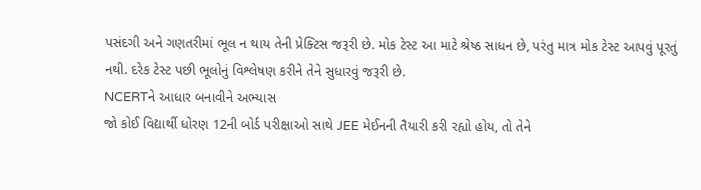પસંદગી અને ગણતરીમાં ભૂલ ન થાય તેની પ્રેક્ટિસ જરૂરી છે. મોક ટેસ્ટ આ માટે શ્રેષ્ઠ સાધન છે, પરંતુ માત્ર મોક ટેસ્ટ આપવું પૂરતું નથી. દરેક ટેસ્ટ પછી ભૂલોનું વિશ્લેષણ કરીને તેને સુધારવું જરૂરી છે.
NCERTને આધાર બનાવીને અભ્યાસ
જો કોઈ વિદ્યાર્થી ધોરણ 12ની બોર્ડ પરીક્ષાઓ સાથે JEE મેઈનની તૈયારી કરી રહ્યો હોય, તો તેને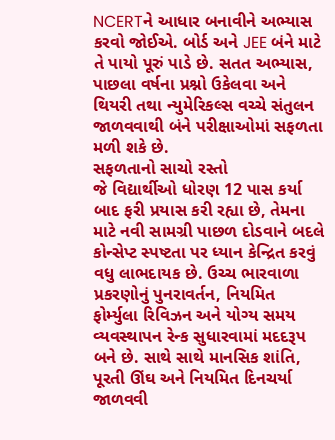NCERTને આધાર બનાવીને અભ્યાસ કરવો જોઈએ. બોર્ડ અને JEE બંને માટે તે પાયો પૂરું પાડે છે. સતત અભ્યાસ, પાછલા વર્ષના પ્રશ્નો ઉકેલવા અને થિયરી તથા ન્યુમેરિકલ્સ વચ્ચે સંતુલન જાળવવાથી બંને પરીક્ષાઓમાં સફળતા મળી શકે છે.
સફળતાનો સાચો રસ્તો
જે વિદ્યાર્થીઓ ધોરણ 12 પાસ કર્યા બાદ ફરી પ્રયાસ કરી રહ્યા છે, તેમના માટે નવી સામગ્રી પાછળ દોડવાને બદલે કોન્સેપ્ટ સ્પષ્ટતા પર ધ્યાન કેન્દ્રિત કરવું વધુ લાભદાયક છે. ઉચ્ચ ભારવાળા પ્રકરણોનું પુનરાવર્તન, નિયમિત ફોર્મ્યુલા રિવિઝન અને યોગ્ય સમય વ્યવસ્થાપન રેન્ક સુધારવામાં મદદરૂપ બને છે. સાથે સાથે માનસિક શાંતિ, પૂરતી ઊંઘ અને નિયમિત દિનચર્યા જાળવવી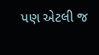પણ એટલી જ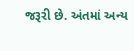જરૂરી છે. અંતમાં અન્ય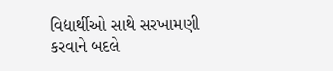વિદ્યાર્થીઓ સાથે સરખામણી કરવાને બદલે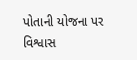પોતાની યોજના પર વિશ્વાસ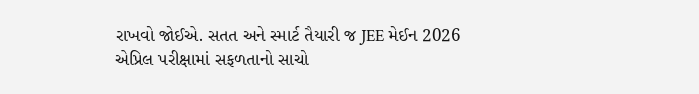રાખવો જોઈએ. સતત અને સ્માર્ટ તૈયારી જ JEE મેઈન 2026 એપ્રિલ પરીક્ષામાં સફળતાનો સાચો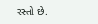રસ્તો છે.